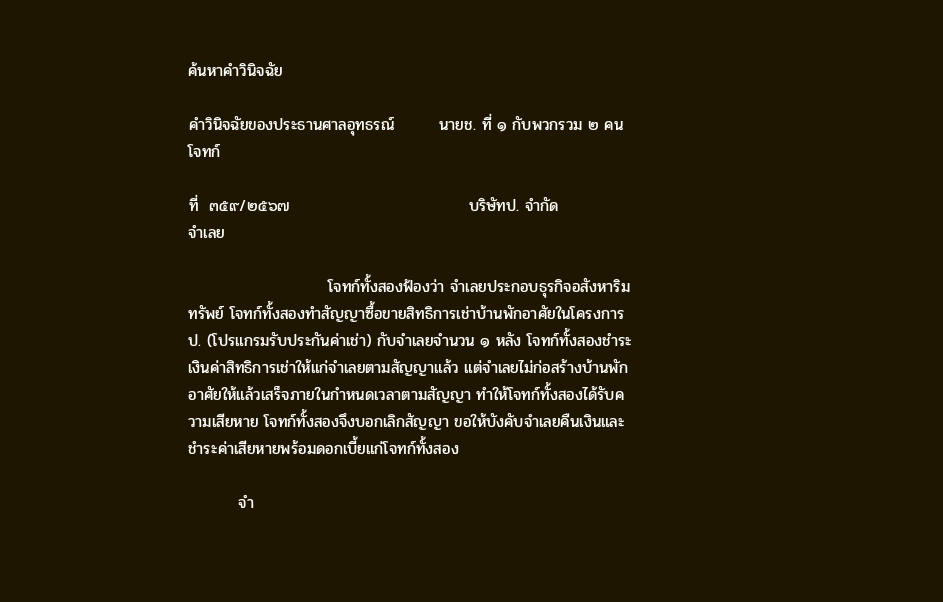ค้นหาคำวินิจฉัย

คำวินิจฉัยของประธานศาลอุทธรณ์        นายช. ที่ ๑ กับพวกรวม ๒ คน                  โจทก์

ที่  ๓๕๙/๒๕๖๗                                บริษัทป. จำกัด                                           จำเลย

                         โจทก์ทั้งสองฟ้องว่า จำเลยประกอบธุรกิจอสังหาริมทรัพย์ โจทก์ทั้งสองทำสัญญาซื้อขายสิทธิการเช่าบ้านพักอาศัยในโครงการป. (โปรแกรมรับประกันค่าเช่า) กับจำเลยจำนวน ๑ หลัง โจทก์ทั้งสองชำระเงินค่าสิทธิการเช่าให้แก่จำเลยตามสัญญาแล้ว แต่จำเลยไม่ก่อสร้างบ้านพักอาศัยให้แล้วเสร็จภายในกำหนดเวลาตามสัญญา ทำให้โจทก์ทั้งสองได้รับความเสียหาย โจทก์ทั้งสองจึงบอกเลิกสัญญา ขอให้บังคับจำเลยคืนเงินและชำระค่าเสียหายพร้อมดอกเบี้ยแก่โจทก์ทั้งสอง

         จำ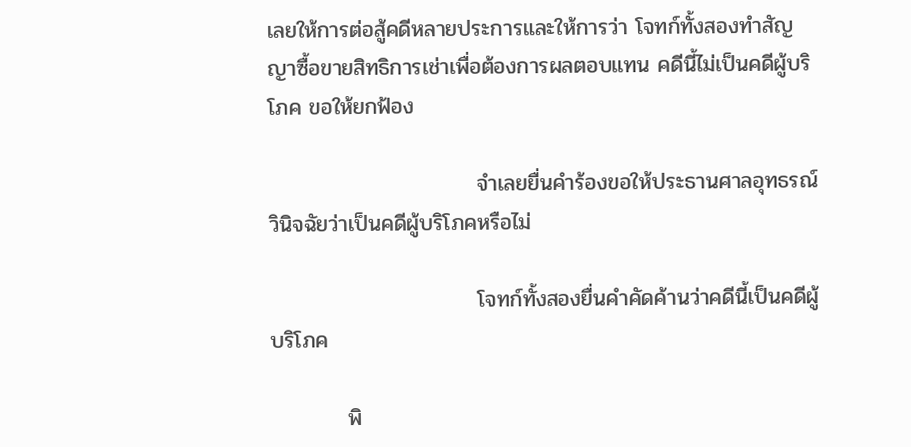เลยให้การต่อสู้คดีหลายประการและให้การว่า โจทก์ทั้งสองทำสัญญาซื้อขายสิทธิการเช่าเพื่อต้องการผลตอบแทน คดีนี้ไม่เป็นคดีผู้บริโภค ขอให้ยกฟ้อง

                           จำเลยยื่นคำร้องขอให้ประธานศาลอุทธรณ์วินิจฉัยว่าเป็นคดีผู้บริโภคหรือไม่

                           โจทก์ทั้งสองยื่นคำคัดค้านว่าคดีนี้เป็นคดีผู้บริโภค

          พิ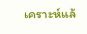เคราะห์แล้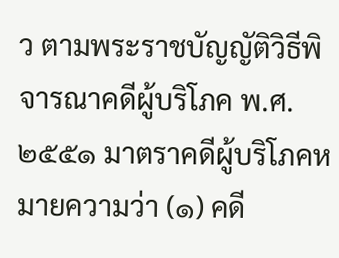ว ตามพระราชบัญญัติวิธีพิจารณาคดีผู้บริโภค พ.ศ. ๒๕๕๑ มาตราคดีผู้บริโภคหมายความว่า (๑) คดี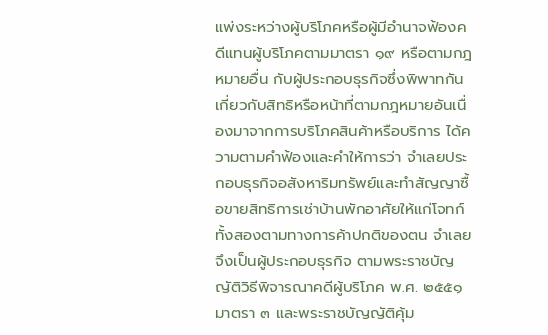แพ่งระหว่างผู้บริโภคหรือผู้มีอำนาจฟ้องคดีแทนผู้บริโภคตามมาตรา ๑๙ หรือตามกฎหมายอื่น กับผู้ประกอบธุรกิจซึ่งพิพาทกันเกี่ยวกับสิทธิหรือหน้าที่ตามกฎหมายอันเนื่องมาจากการบริโภคสินค้าหรือบริการ ได้ความตามคำฟ้องและคำให้การว่า จำเลยประกอบธุรกิจอสังหาริมทรัพย์และทำสัญญาซื้อขายสิทธิการเช่าบ้านพักอาศัยให้แก่โจทก์ทั้งสองตามทางการค้าปกติของตน จำเลยจึงเป็นผู้ประกอบธุรกิจ ตามพระราชบัญญัติวิธีพิจารณาคดีผู้บริโภค พ.ศ. ๒๕๕๑ มาตรา ๓ และพระราชบัญญัติคุ้ม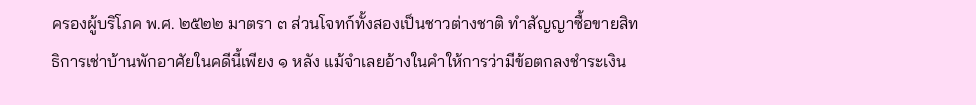ครองผู้บริโภค พ.ศ. ๒๕๒๒ มาตรา ๓ ส่วนโจทก์ทั้งสองเป็นชาวต่างชาติ ทำสัญญาซื้อขายสิทธิการเช่าบ้านพักอาศัยในคดีนี้เพียง ๑ หลัง แม้จำเลยอ้างในคำให้การว่ามีข้อตกลงชำระเงิน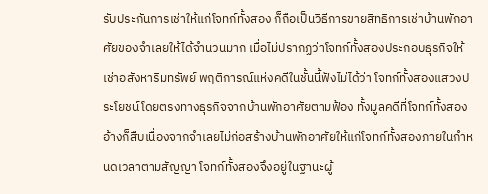รับประกันการเช่าให้แก่โจทก์ทั้งสอง ก็ถือเป็นวิธีการขายสิทธิการเช่าบ้านพักอาศัยของจำเลยให้ได้จำนวนมาก เมื่อไม่ปรากฏว่าโจทก์ทั้งสองประกอบธุรกิจให้เช่าอสังหาริมทรัพย์ พฤติการณ์แห่งคดีในชั้นนี้ฟังไม่ได้ว่า โจทก์ทั้งสองแสวงประโยชน์โดยตรงทางธุรกิจจากบ้านพักอาศัยตามฟ้อง ทั้งมูลคดีที่โจทก์ทั้งสองอ้างก็สืบเนื่องจากจำเลยไม่ก่อสร้างบ้านพักอาศัยให้แก่โจทก์ทั้งสองภายในกำหนดเวลาตามสัญญา โจทก์ทั้งสองจึงอยู่ในฐานะผู้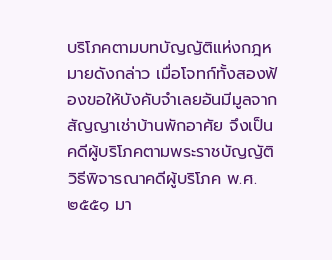บริโภคตามบทบัญญัติแห่งกฎหมายดังกล่าว เมื่อโจทก์ทั้งสองฟ้องขอให้บังคับจำเลยอันมีมูลจากสัญญาเช่าบ้านพักอาศัย จึงเป็นคดีผู้บริโภคตามพระราชบัญญัติวิธีพิจารณาคดีผู้บริโภค พ.ศ. ๒๕๕๑ มา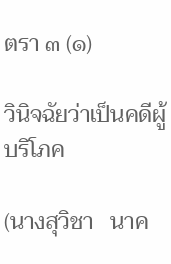ตรา ๓ (๑)

วินิจฉัยว่าเป็นคดีผู้บริโภค

(นางสุวิชา   นาค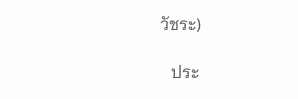วัชระ)

   ประ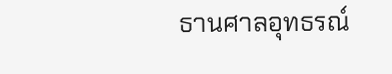ธานศาลอุทธรณ์